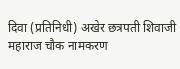दिवा (प्रतिनिधी) अखेर छत्रपती शिवाजी महाराज चौक नामकरण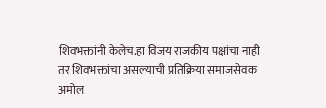शिवभक्तांनी केलेच.हा विजय राजकीय पक्षांचा नाही तर शिवभक्तांचा असल्याची प्रतिक्रिया समाजसेवक अमोल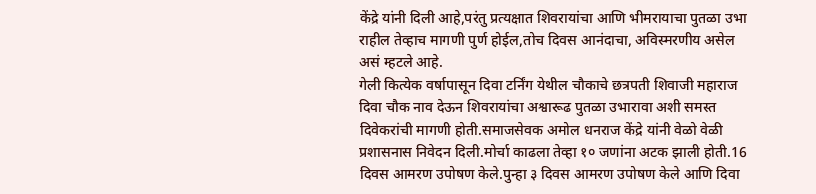केंद्रे यांनी दिली आहे,परंतु प्रत्यक्षात शिवरायांचा आणि भीमरायाचा पुतळा उभा राहील तेव्हाच मागणी पुर्ण होईल,तोच दिवस आनंदाचा, अविस्मरणीय असेल असं म्हटले आहे.
गेली कित्येक वर्षापासून दिवा टर्निंग येथील चौकाचे छत्रपती शिवाजी महाराज दिवा चौक नाव देऊन शिवरायांचा अश्वारूढ पुतळा उभारावा अशी समस्त दिवेकरांची मागणी होती.समाजसेवक अमोल धनराज केंद्रे यांनी वेळो वेळी प्रशासनास निवेदन दिली.मोर्चा काढला तेव्हा १० जणांना अटक झाली होती.16 दिवस आमरण उपोषण केले.पुन्हा ३ दिवस आमरण उपोषण केले आणि दिवा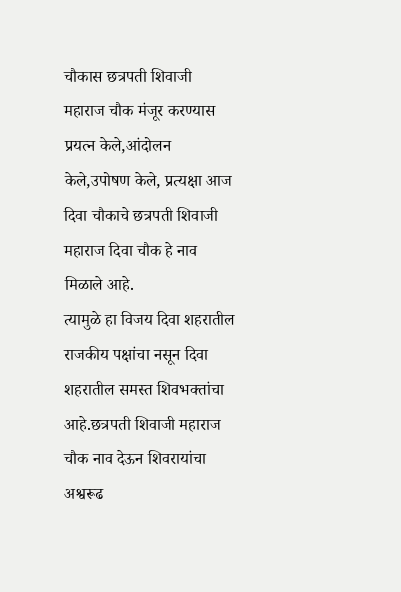चौकास छत्रपती शिवाजी महाराज चौक मंजूर करण्यास प्रयत्न केले,आंदोलन केले,उपोषण केले, प्रत्यक्षा आज दिवा चौकाचे छत्रपती शिवाजी महाराज दिवा चौक हे नाव मिळाले आहे.
त्यामुळे हा विजय दिवा शहरातील राजकीय पक्षांचा नसून दिवा शहरातील समस्त शिवभक्तांचा आहे.छत्रपती शिवाजी महाराज चौक नाव देऊन शिवरायांचा अश्वरूढ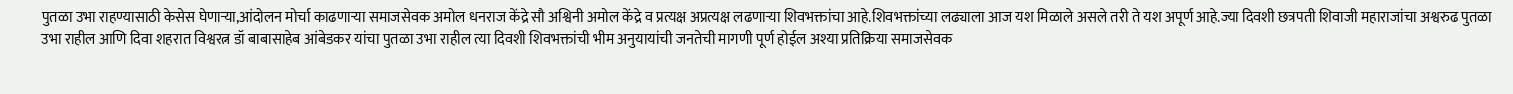पुतळा उभा राहण्यासाठी केसेस घेणाऱ्या,आंदोलन मोर्चा काढणाऱ्या समाजसेवक अमोल धनराज केंद्रे सौ अश्विनी अमोल केंद्रे व प्रत्यक्ष अप्रत्यक्ष लढणाऱ्या शिवभक्तांचा आहे.शिवभक्तांच्या लढ्याला आज यश मिळाले असले तरी ते यश अपूर्ण आहे.ज्या दिवशी छत्रपती शिवाजी महाराजांचा अश्वरुढ पुतळा उभा राहील आणि दिवा शहरात विश्वरत्न डॉ बाबासाहेब आंबेडकर यांचा पुतळा उभा राहील त्या दिवशी शिवभक्तांची भीम अनुयायांची जनतेची मागणी पूर्ण होईल अश्या प्रतिक्रिया समाजसेवक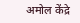अमोल केंद्रे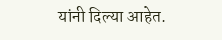यांनी दिल्या आहेत.